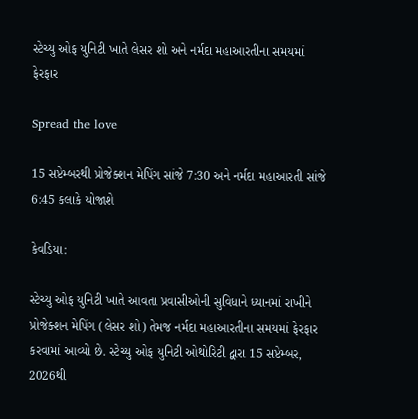સ્ટેચ્યુ ઓફ યુનિટી ખાતે લેસર શો અને નર્મદા મહાઆરતીના સમયમાં ફેરફાર

Spread the love

15 સપ્ટેમ્બરથી પ્રોજેક્શન મેપિંગ સાંજે 7:30 અને નર્મદા મહાઆરતી સાંજે 6:45 કલાકે યોજાશે

કેવડિયા:

સ્ટેચ્યુ ઓફ યુનિટી ખાતે આવતા પ્રવાસીઓની સુવિધાને ધ્યાનમાં રાખીને પ્રોજેક્શન મેપિંગ (લેસર શો) તેમજ નર્મદા મહાઆરતીના સમયમાં ફેરફાર કરવામાં આવ્યો છે. સ્ટેચ્યુ ઓફ યુનિટી ઓથોરિટી દ્વારા 15 સપ્ટેમ્બર, 2026થી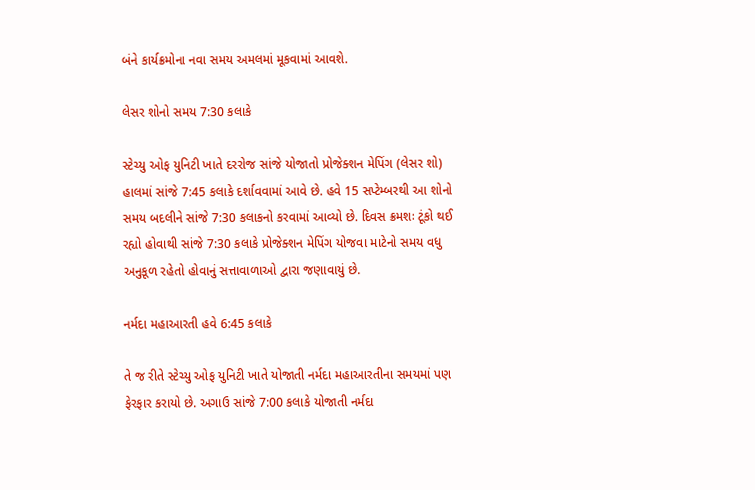બંને કાર્યક્રમોના નવા સમય અમલમાં મૂકવામાં આવશે.

લેસર શોનો સમય 7:30 કલાકે

સ્ટેચ્યુ ઓફ યુનિટી ખાતે દરરોજ સાંજે યોજાતો પ્રોજેક્શન મેપિંગ (લેસર શો) હાલમાં સાંજે 7:45 કલાકે દર્શાવવામાં આવે છે. હવે 15 સપ્ટેમ્બરથી આ શોનો સમય બદલીને સાંજે 7:30 કલાકનો કરવામાં આવ્યો છે. દિવસ ક્રમશઃ ટૂંકો થઈ રહ્યો હોવાથી સાંજે 7:30 કલાકે પ્રોજેક્શન મેપિંગ યોજવા માટેનો સમય વધુ અનુકૂળ રહેતો હોવાનું સત્તાવાળાઓ દ્વારા જણાવાયું છે.

નર્મદા મહાઆરતી હવે 6:45 કલાકે

તે જ રીતે સ્ટેચ્યુ ઓફ યુનિટી ખાતે યોજાતી નર્મદા મહાઆરતીના સમયમાં પણ ફેરફાર કરાયો છે. અગાઉ સાંજે 7:00 કલાકે યોજાતી નર્મદા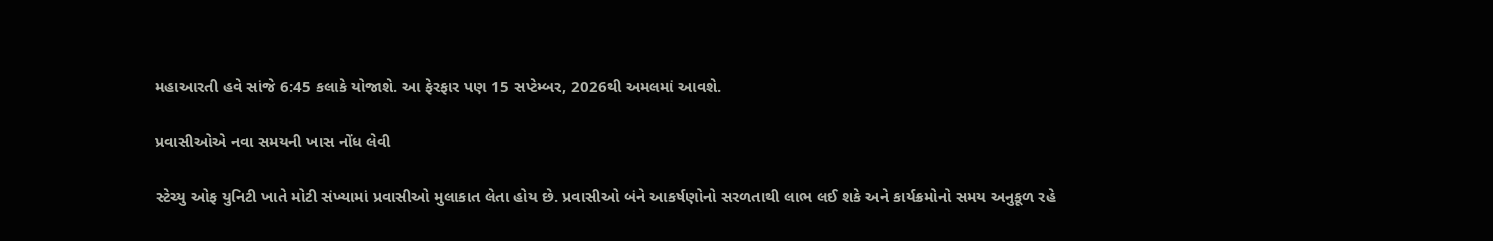મહાઆરતી હવે સાંજે 6:45 કલાકે યોજાશે. આ ફેરફાર પણ 15 સપ્ટેમ્બર, 2026થી અમલમાં આવશે.

પ્રવાસીઓએ નવા સમયની ખાસ નોંધ લેવી

સ્ટેચ્યુ ઓફ યુનિટી ખાતે મોટી સંખ્યામાં પ્રવાસીઓ મુલાકાત લેતા હોય છે. પ્રવાસીઓ બંને આકર્ષણોનો સરળતાથી લાભ લઈ શકે અને કાર્યક્રમોનો સમય અનુકૂળ રહે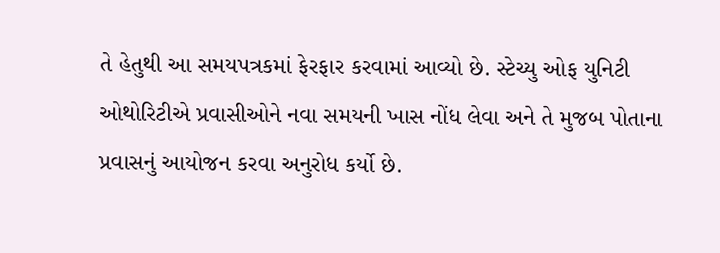તે હેતુથી આ સમયપત્રકમાં ફેરફાર કરવામાં આવ્યો છે. સ્ટેચ્યુ ઓફ યુનિટી ઓથોરિટીએ પ્રવાસીઓને નવા સમયની ખાસ નોંધ લેવા અને તે મુજબ પોતાના પ્રવાસનું આયોજન કરવા અનુરોધ કર્યો છે.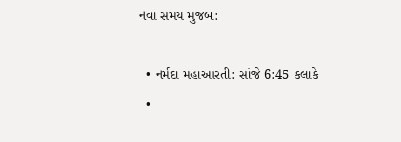નવા સમય મુજબ:

  • નર્મદા મહાઆરતી: સાંજે 6:45 કલાકે
  •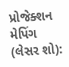પ્રોજેક્શન મેપિંગ (લેસર શો):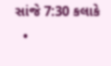સાંજે 7:30 કલાકે
  •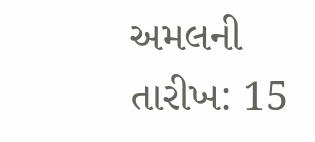અમલની તારીખ: 15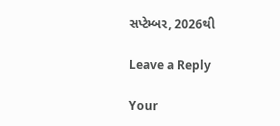સપ્ટેમ્બર, 2026થી

Leave a Reply

Your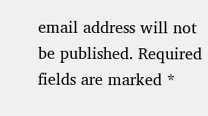email address will not be published. Required fields are marked *